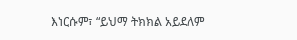እነርሱም፣ “ይህማ ትክክል አይደለም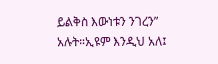ይልቅስ እውነቱን ንገረን” አሉት።ኢዩም እንዲህ አለ፤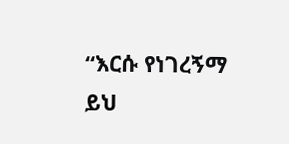“እርሱ የነገረኝማ ይህ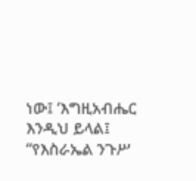ነው፤ ‘እግዚአብሔር እንዲህ ይላል፤ “የእስራኤል ንጉሥ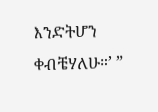እንድትሆን ቀብቼሃለሁ።’ ”